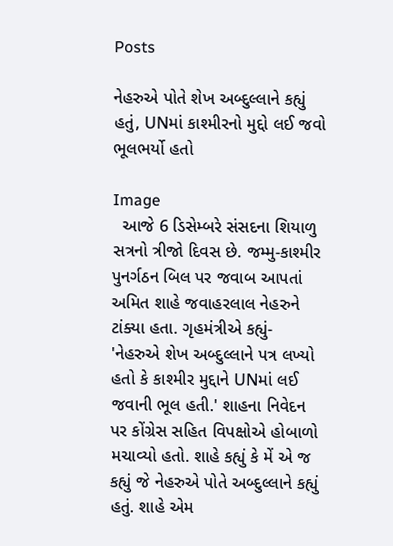Posts

નેહરુએ પોતે શેખ અબ્દુલ્લાને કહ્યું હતું, UNમાં કાશ્મીરનો મુદ્દો લઈ જવો ભૂલભર્યો હતો

Image
  આજે 6 ડિસેમ્બરે સંસદના શિયાળુ સત્રનો ત્રીજો દિવસ છે. જમ્મુ-કાશ્મીર પુનર્ગઠન બિલ પર જવાબ આપતાં અમિત શાહે જવાહરલાલ નેહરુને ટાંક્યા હતા. ગૃહમંત્રીએ કહ્યું- 'નેહરુએ શેખ અબ્દુલ્લાને પત્ર લખ્યો હતો કે કાશ્મીર મુદ્દાને UNમાં લઈ જવાની ભૂલ હતી.' શાહના નિવેદન પર કોંગ્રેસ સહિત વિપક્ષોએ હોબાળો મચાવ્યો હતો. શાહે કહ્યું કે મેં એ જ કહ્યું જે નેહરુએ પોતે અબ્દુલ્લાને કહ્યું હતું. શાહે એમ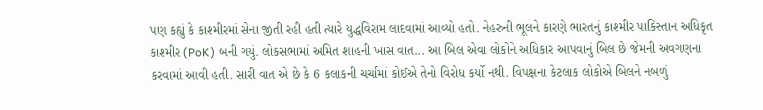પણ કહ્યું કે કાશ્મીરમાં સેના જીતી રહી હતી ત્યારે યુદ્ધવિરામ લાદવામાં આવ્યો હતો. નેહરુની ભૂલને કારણે ભારતનું કાશ્મીર પાકિસ્તાન અધિકૃત કાશ્મીર (PoK) બની ગયું. લોકસભામાં અમિત શાહની ખાસ વાત... આ બિલ એવા લોકોને અધિકાર આપવાનું બિલ છે જેમની અવગણના કરવામાં આવી હતી. સારી વાત એ છે કે 6 કલાકની ચર્ચામાં કોઈએ તેનો વિરોધ કર્યો નથી. વિપક્ષના કેટલાક લોકોએ બિલને નબળું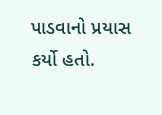પાડવાનો પ્રયાસ કર્યો હતો.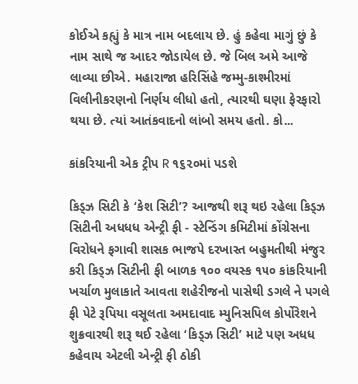કોઈએ કહ્યું કે માત્ર નામ બદલાય છે. હું કહેવા માગું છું કે નામ સાથે જ આદર જોડાયેલ છે. જે બિલ અમે આજે લાવ્યા છીએ. મહારાજા હરિસિંહે જમ્મુ-કાશ્મીરમાં વિલીનીકરણનો નિર્ણય લીધો હતો, ત્યારથી ઘણા ફેરફારો થયા છે. ત્યાં આતંકવાદનો લાંબો સમય હતો. કો...

કાંકરિયાની એક ટ્રીપ R ૧૬૨૦માં પડશે

કિડ્ઝ સિટી કે ‘કેશ સિટી’? આજથી શરૂ થઇ રહેલા કિડ્ઝ સિટીની અધધધ એન્ટ્રી ફી - સ્ટેન્‍ડિંગ કમિટીમાં કોંગ્રેસના વિરોધને ફગાવી શાસક ભાજપે દરખાસ્ત બહુમતીથી મંજુર કરી કિડ્ઝ સિટીની ફી બાળક ૧૦૦ વયસ્ક ૧૫૦ કાંકરિયાની ખર્ચાળ મુલાકાતે આવતા શહેરીજનો પાસેથી ડગલે ને પગલે ફી પેટે રૂપિયા વસૂલતા અમદાવાદ મ્યુનિસપિલ કોર્પોરેશને શુક્રવારથી શરૂ થઈ રહેલા ‘કિડ્ઝ સિટી’ માટે પણ અધધ કહેવાય એટલી એન્ટ્રી ફી ઠોકી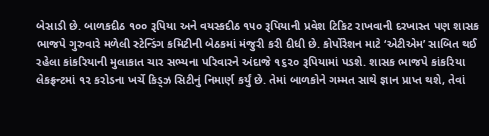બેસાડી છે. બાળકદીઠ ૧૦૦ રૂપિયા અને વયસ્કદીઠ ૧૫૦ રૂપિયાની પ્રવેશ ટિકિટ રાખવાની દરખાસ્ત પણ શાસક ભાજપે ગુરુવારે મળેલી સ્ટેન્‍ડિંગ કમિટીની બેઠકમાં મંજુરી કરી દીધી છે. કોર્પોરેશન માટે ‘એટીએમ’ સાબિત થઈ રહેલા કાંકરિયાની મુલાકાત ચાર સભ્યના પરિવારને અંદાજે ૧૬૨૦ રૂપિયામાં પડશે. શાસક ભાજપે કાંકરિયા લેકફ્રન્ટમાં ૧૨ કરોડના ખર્ચે કિડ્ઝ સિટીનું નિમાર્ણ કર્યું છે. તેમાં બાળકોને ગમ્મત સાથે જ્ઞાન પ્રાપ્ત થશે, તેવાં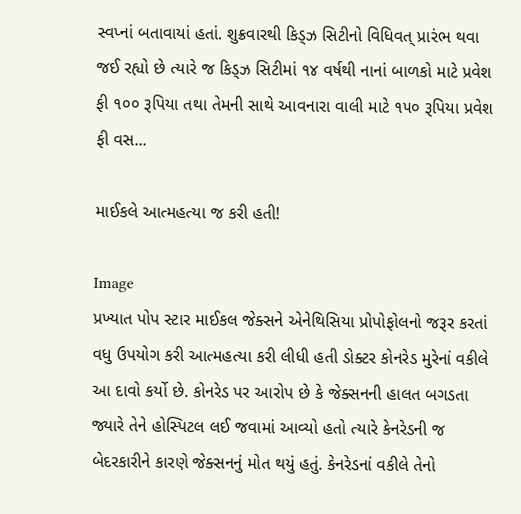સ્વપ્નાં બતાવાયાં હતાં. શુક્રવારથી કિડ્ઝ સિટીનો વિધિવત્ પ્રારંભ થવા જઈ રહ્યો છે ત્યારે જ કિડ્ઝ સિટીમાં ૧૪ વર્ષથી નાનાં બાળકો માટે પ્રવેશ ફી ૧૦૦ રૂપિયા તથા તેમની સાથે આવનારા વાલી માટે ૧૫૦ રૂપિયા પ્રવેશ ફી વસ...

માઈકલે આત્મહત્યા જ કરી હતી!

Image
પ્રખ્યાત પોપ સ્ટાર માઈકલ જેક્સને એનેથિસિયા પ્રોપોફોલનો જરૂર કરતાં વધુ ઉપયોગ કરી આત્મહત્યા કરી લીધી હતી ડોક્ટર કોનરેડ મુરેનાં વકીલે આ દાવો કર્યો છે. કોનરેડ પર આરોપ છે કે જેક્સનની હાલત બગડતા જ્યારે તેને હોસ્પિટલ લઈ જવામાં આવ્યો હતો ત્યારે કેનરેડની જ બેદરકારીને કારણે જેક્સનનું મોત થયું હતું. કેનરેડનાં વકીલે તેનો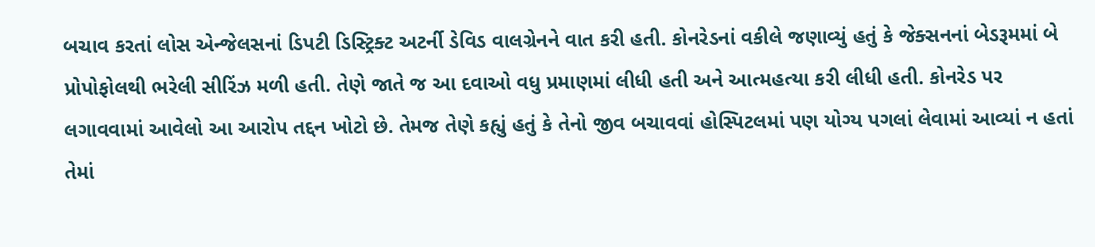બચાવ કરતાં લોસ એન્જેલસનાં ડિપટી ડિસ્ટ્રિક્ટ અટર્ની ડેવિડ વાલગ્રેનને વાત કરી હતી. કોનરેડનાં વકીલે જણાવ્યું હતું કે જેક્સનનાં બેડરૂમમાં બે પ્રોપોફોલથી ભરેલી સીરિંઝ મળી હતી. તેણે જાતે જ આ દવાઓ વધુ પ્રમાણમાં લીધી હતી અને આત્મહત્યા કરી લીધી હતી. કોનરેડ પર લગાવવામાં આવેલો આ આરોપ તદ્દન ખોટો છે. તેમજ તેણે કહ્યું હતું કે તેનો જીવ બચાવવાં હોસ્પિટલમાં પણ યોગ્ય પગલાં લેવામાં આવ્યાં ન હતાં તેમાં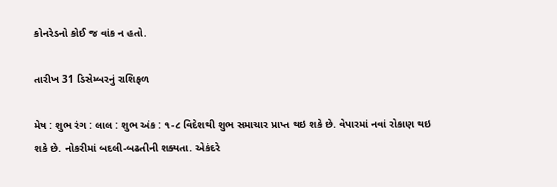કોનરેડનો કોઈ જ વાંક ન હતો.

તારીખ 31 ડિસેમ્બરનું રાશિફળ

મેષ : શુભ રંગ : લાલ : શુભ અંક : ૧-૮ વિદેશથી શુભ સમાચાર પ્રાપ્ત થઇ શકે છે. વેપારમાં નવાં રોકાણ થઇ શકે છે. નોકરીમાં બદલી-બઢતીની શક્યતા. એકંદરે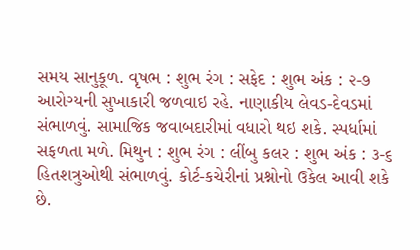સમય સાનુકૂળ. વૃષભ : શુભ રંગ : સફેદ : શુભ અંક : ૨-૭ આરોગ્યની સુખાકારી જળવાઇ રહે. નાણાકીય લેવડ-દેવડમાં સંભાળવું. સામાજિક જવાબદારીમાં વધારો થઇ શકે. સ્પર્ધામાં સફળતા મળે. મિથુન : શુભ રંગ : લીંબુ કલર : શુભ અંક : ૩-૬ હિતશત્રુઓથી સંભાળવું. કોર્ટ-કચેરીનાં પ્રશ્નોનો ઉકેલ આવી શકે છે.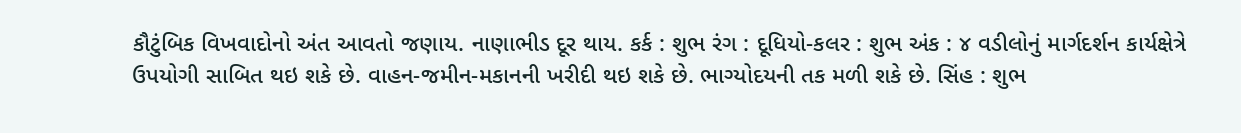કૌટુંબિક વિખવાદોનો અંત આવતો જણાય. નાણાભીડ દૂર થાય. કર્ક : શુભ રંગ : દૂધિયો-કલર : શુભ અંક : ૪ વડીલોનું માર્ગદર્શન કાર્યક્ષેત્રે ઉપયોગી સાબિત થઇ શકે છે. વાહન-જમીન-મકાનની ખરીદી થઇ શકે છે. ભાગ્યોદયની તક મળી શકે છે. સિંહ : શુભ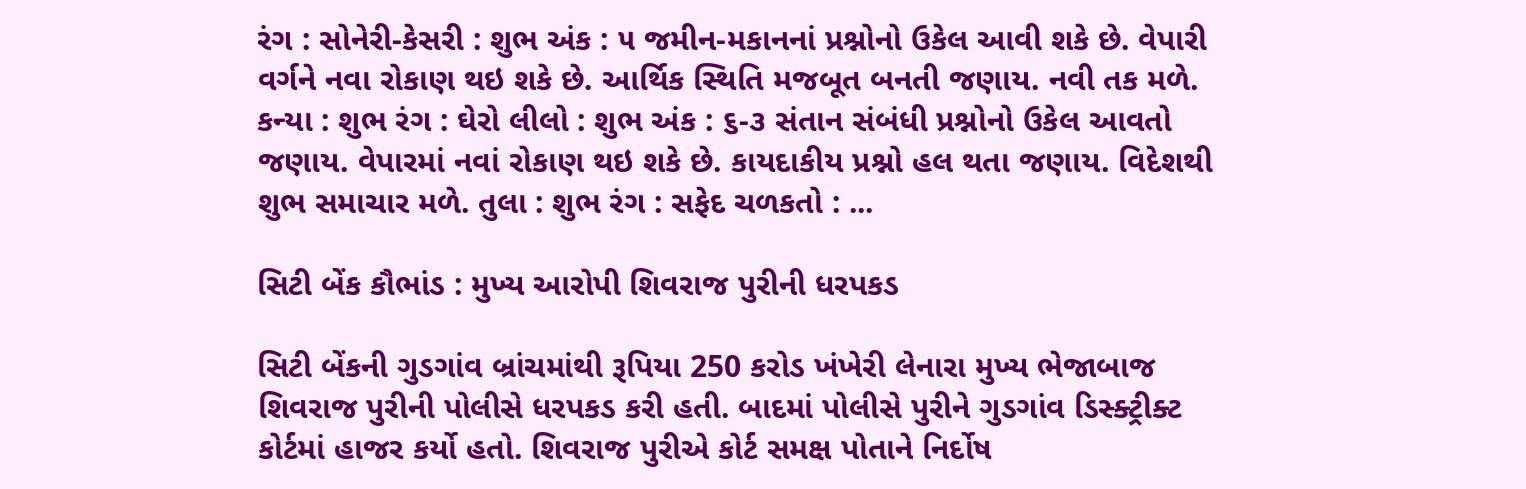રંગ : સોનેરી-કેસરી : શુભ અંક : ૫ જમીન-મકાનનાં પ્રશ્નોનો ઉકેલ આવી શકે છે. વેપારી વર્ગને નવા રોકાણ થઇ શકે છે. આર્થિક સ્થિતિ મજબૂત બનતી જણાય. નવી તક મળે. કન્યા : શુભ રંગ : ઘેરો લીલો : શુભ અંક : ૬-૩ સંતાન સંબંધી પ્રશ્નોનો ઉકેલ આવતો જણાય. વેપારમાં નવાં રોકાણ થઇ શકે છે. કાયદાકીય પ્રશ્નો હલ થતા જણાય. વિદેશથી શુભ સમાચાર મળે. તુલા : શુભ રંગ : સફેદ ચળકતો : ...

સિટી બેંક કૌભાંડ : મુખ્ય આરોપી શિવરાજ પુરીની ધરપકડ

સિટી બેંકની ગુડગાંવ બ્રાંચમાંથી રૂપિયા 250 કરોડ ખંખેરી લેનારા મુખ્ય ભેજાબાજ શિવરાજ પુરીની પોલીસે ધરપકડ કરી હતી. બાદમાં પોલીસે પુરીને ગુડગાંવ ડિસ્ક્ટ્રીક્ટ કોર્ટમાં હાજર કર્યો હતો. શિવરાજ પુરીએ કોર્ટ સમક્ષ પોતાને નિર્દોષ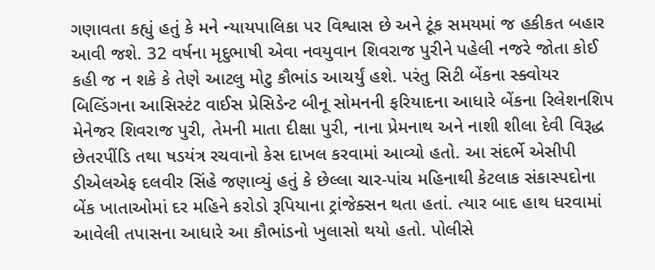ગણાવતા કહ્યું હતું કે મને ન્યાયપાલિકા પર વિશ્વાસ છે અને ટૂંક સમયમાં જ હકીકત બહાર આવી જશે. 32 વર્ષના મૃદુભાષી એવા નવયુવાન શિવરાજ પુરીને પહેલી નજરે જોતા કોઈ કહી જ ન શકે કે તેણે આટલુ મોટુ કૌભાંડ આચર્યું હશે. પરંતુ સિટી બેંકના સ્ક્વોયર બિલ્ડિંગના આસિસ્ટંટ વાઈસ પ્રેસિડેન્ટ બીનૂ સોમનની ફરિયાદના આધારે બેંકના રિલેશનશિપ મેનેજર શિવરાજ પુરી, તેમની માતા દીક્ષા પુરી, નાના પ્રેમનાથ અને નાશી શીલા દેવી વિરૂદ્ધ છેતરપીંડિ તથા ષડયંત્ર રચવાનો કેસ દાખલ કરવામાં આવ્યો હતો. આ સંદર્ભે એસીપી ડીએલએફ દલવીર સિંહે જણાવ્યું હતું કે છેલ્લા ચાર-પાંચ મહિનાથી કેટલાક સંકાસ્પદોના બેંક ખાતાઓમાં દર મહિને કરોડો રૂપિયાના ટ્રાંજેક્સન થતા હતાં. ત્યાર બાદ હાથ ધરવામાં આવેલી તપાસના આધારે આ કૌભાંડનો ખુલાસો થયો હતો. પોલીસે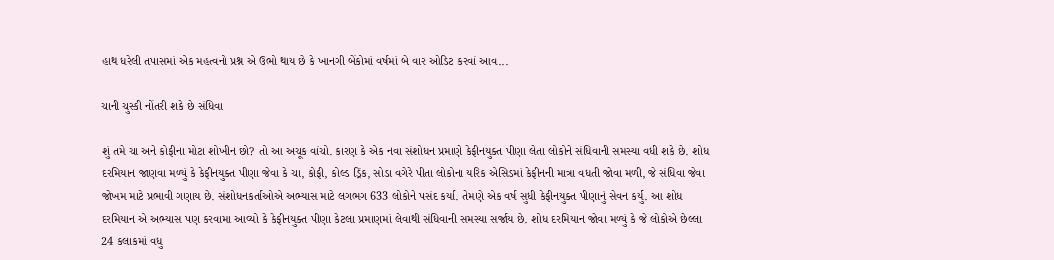હાથ ધરેલી તપાસમાં એક મહત્વનો પ્રશ્ન એ ઉભો થાય છે કે ખાનગી બેંકોમાં વર્ષમાં બે વાર ઓડિટ કરવાં આવ...

ચાની ચુસ્કી નોંતરી શકે છે સંધિવા

શું તમે ચા અને કોફીના મોટા શોખીન છો? તો આ અચૂક વાંચો. કારણ કે એક નવા સંશોધન પ્રમાણે કેફીનયુક્ત પીણા લેતા લોકોને સંધિવાની સમસ્યા વધી શકે છે. શોધ દરમિયાન જાણવા મળ્યું કે કેફીનયુક્ત પીણા જેવા કે ચા, કોફી, કોલ્ડ ડ્રિંક, સોડા વગેરે પીતા લોકોના યરિક એસિડમાં કેફીનની માત્રા વધતી જોવા મળી, જે સંધિવા જેવા જોખમ માટે પ્રભાવી ગણાય છે. સંશોધનકર્તાઓએ અભ્યાસ માટે લગભગ 633 લોકોને પસંદ કર્યા. તેમણે એક વર્ષ સુધી કેફીનયુક્ત પીણાનું સેવન કર્યુ. આ શોધ દરમિયાન એ અભ્યાસ પણ કરવામા આવ્યો કે કેફીનયુક્ત પીણા કેટલા પ્રમાણમાં લેવાથી સંધિવાની સમસ્યા સર્જાય છે. શોધ દરમિયાન જોવા મળ્યું કે જે લોકોએ છેલ્લા 24 કલાકમાં વધુ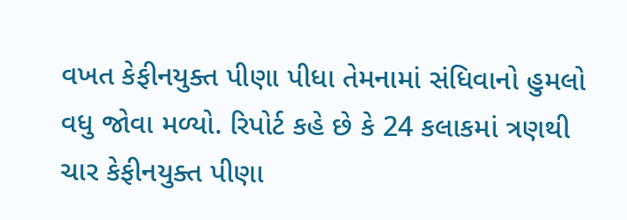વખત કેફીનયુક્ત પીણા પીધા તેમનામાં સંધિવાનો હુમલો વધુ જોવા મળ્યો. રિપોર્ટ કહે છે કે 24 કલાકમાં ત્રણથી ચાર કેફીનયુક્ત પીણા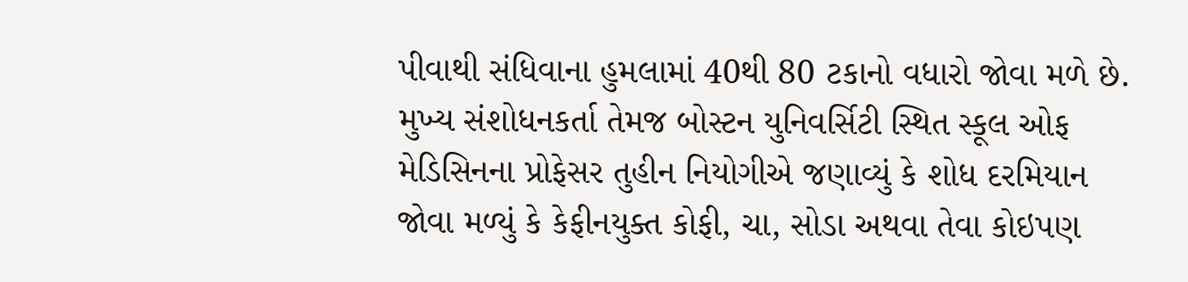પીવાથી સંધિવાના હુમલામાં 40થી 80 ટકાનો વધારો જોવા મળે છે. મુખ્ય સંશોધનકર્તા તેમજ બોસ્ટન યુનિવર્સિટી સ્થિત સ્કૂલ ઓફ મેડિસિનના પ્રોફેસર તુહીન નિયોગીએ જણાવ્યું કે શોધ દરમિયાન જોવા મળ્યું કે કેફીનયુક્ત કોફી, ચા, સોડા અથવા તેવા કોઇપણ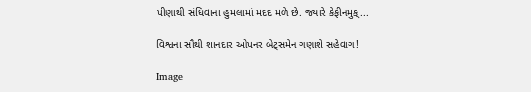પીણાથી સંધિવાના હુમલામાં મદદ મળે છે. જ્યારે કેફીનમુક્...

વિશ્વના સૌથી શાનદાર ઓપનર બેટ્સમેન ગણાશે સહેવાગ!

Image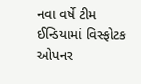નવા વર્ષે ટીમ ઈન્ડિયામાં વિસ્ફોટક ઓપનર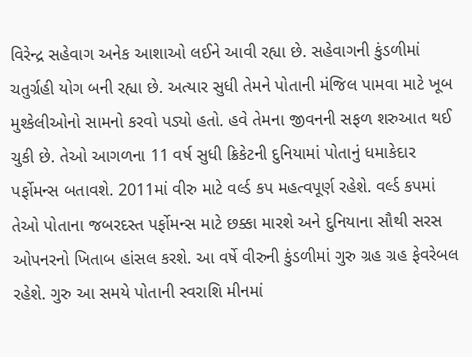વિરેન્દ્ર સહેવાગ અનેક આશાઓ લઈને આવી રહ્યા છે. સહેવાગની કુંડળીમાં ચતુર્ગ્રહી યોગ બની રહ્યા છે. અત્યાર સુધી તેમને પોતાની મંજિલ પામવા માટે ખૂબ મુશ્કેલીઓનો સામનો કરવો પડ્યો હતો. હવે તેમના જીવનની સફળ શરુઆત થઈ ચુકી છે. તેઓ આગળના 11 વર્ષ સુધી ક્રિકેટની દુનિયામાં પોતાનું ધમાકેદાર પર્ફોમન્સ બતાવશે. 2011માં વીરુ માટે વર્લ્ડ કપ મહત્વપૂર્ણ રહેશે. વર્લ્ડ કપમાં તેઓ પોતાના જબરદસ્ત પર્ફોમન્સ માટે છક્કા મારશે અને દુનિયાના સૌથી સરસ ઓપનરનો ખિતાબ હાંસલ કરશે. આ વર્ષે વીરુની કુંડળીમાં ગુરુ ગ્રહ ગ્રહ ફેવરેબલ રહેશે. ગુરુ આ સમયે પોતાની સ્વરાશિ મીનમાં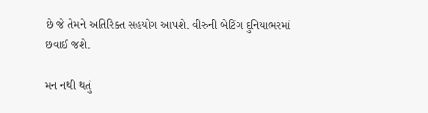છે જે તેમને અતિરિક્ત સહયોગ આપશે. વીરુની બેટિંગ દુનિયાભરમાં છવાઈ જશે.

મન નથી થતું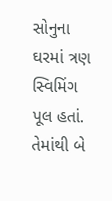સોનુના ઘરમાં ત્રણ સ્વિમિંગ પૂલ હતાં. તેમાંથી બે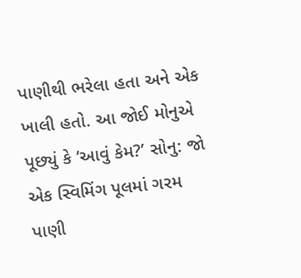પાણીથી ભરેલા હતા અને એક ખાલી હતો. આ જોઈ મોનુએ પૂછ્યું કે ‘આવું કેમ?’ સોનુ: જો એક સ્વિમિંગ પૂલમાં ગરમ પાણી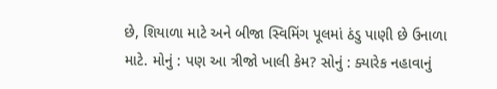છે, શિયાળા માટે અને બીજા સ્વિમિંગ પૂલમાં ઠંડુ પાણી છે ઉનાળા માટે. મોનું : પણ આ ત્રીજો ખાલી કેમ? સોનું : ક્યારેક નહાવાનું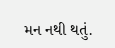મન નથી થતું.